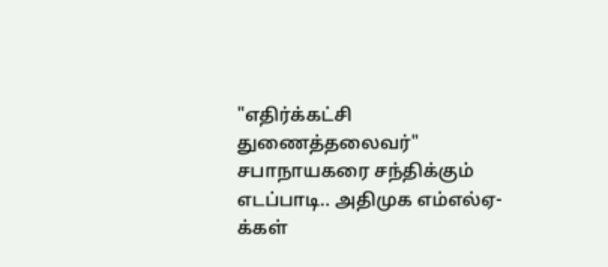"எதிர்க்கட்சி துணைத்தலைவர்" சபாநாயகரை சந்திக்கும் எடப்பாடி.. அதிமுக எம்எல்ஏ-க்கள்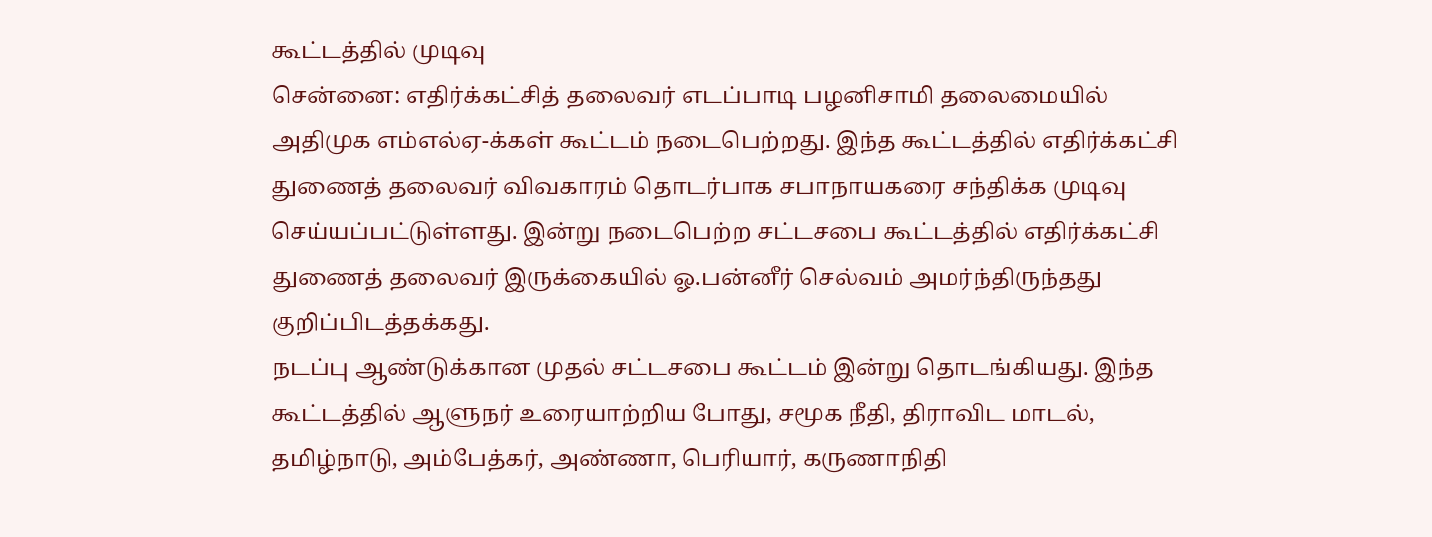கூட்டத்தில் முடிவு
சென்னை: எதிர்க்கட்சித் தலைவர் எடப்பாடி பழனிசாமி தலைமையில் அதிமுக எம்எல்ஏ-க்கள் கூட்டம் நடைபெற்றது. இந்த கூட்டத்தில் எதிர்க்கட்சி துணைத் தலைவர் விவகாரம் தொடர்பாக சபாநாயகரை சந்திக்க முடிவு செய்யப்பட்டுள்ளது. இன்று நடைபெற்ற சட்டசபை கூட்டத்தில் எதிர்க்கட்சி துணைத் தலைவர் இருக்கையில் ஓ.பன்னீர் செல்வம் அமர்ந்திருந்தது குறிப்பிடத்தக்கது.
நடப்பு ஆண்டுக்கான முதல் சட்டசபை கூட்டம் இன்று தொடங்கியது. இந்த கூட்டத்தில் ஆளுநர் உரையாற்றிய போது, சமூக நீதி, திராவிட மாடல், தமிழ்நாடு, அம்பேத்கர், அண்ணா, பெரியார், கருணாநிதி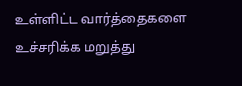உள்ளிட்ட வார்த்தைகளை உச்சரிக்க மறுத்து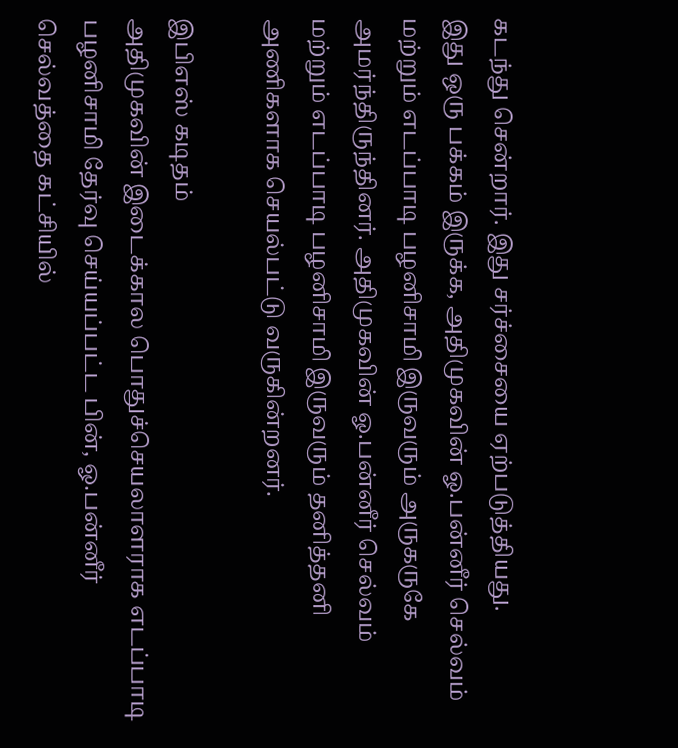கடந்து சென்றார். இது சர்ச்சையை ஏற்படுத்தியது.
இது ஒரு பக்கம் இருக்க, அதிமுகவின் ஓ.பன்னீர் செல்வம் மற்றும் எடப்பாடி பழனிசாமி இருவரும் அருகருகே அமர்ந்திருந்தினர். அதிமுகவின் ஓ.பன்னீர் செல்வம் மற்றும் எடப்பாடி பழனிசாமி இருவரும் தனித்தனி அணிகளாக செயல்பட்டு வருகின்றனர்.

இபிஎஸ் கடிதம்
அதிமுகவின் இடைக்கால பொதுச்செயலாளராக எடப்பாடி பழனிசாமி தேர்வு செய்யப்பட்ட பின், ஓ.பன்னீர் செல்வத்தை கட்சியில்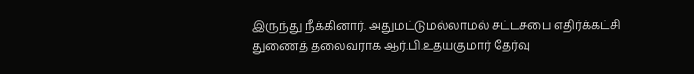இருந்து நீக்கினார். அதுமட்டுமல்லாமல் சட்டசபை எதிர்க்கட்சி துணைத் தலைவராக ஆர்.பி.உதயகுமார் தேர்வு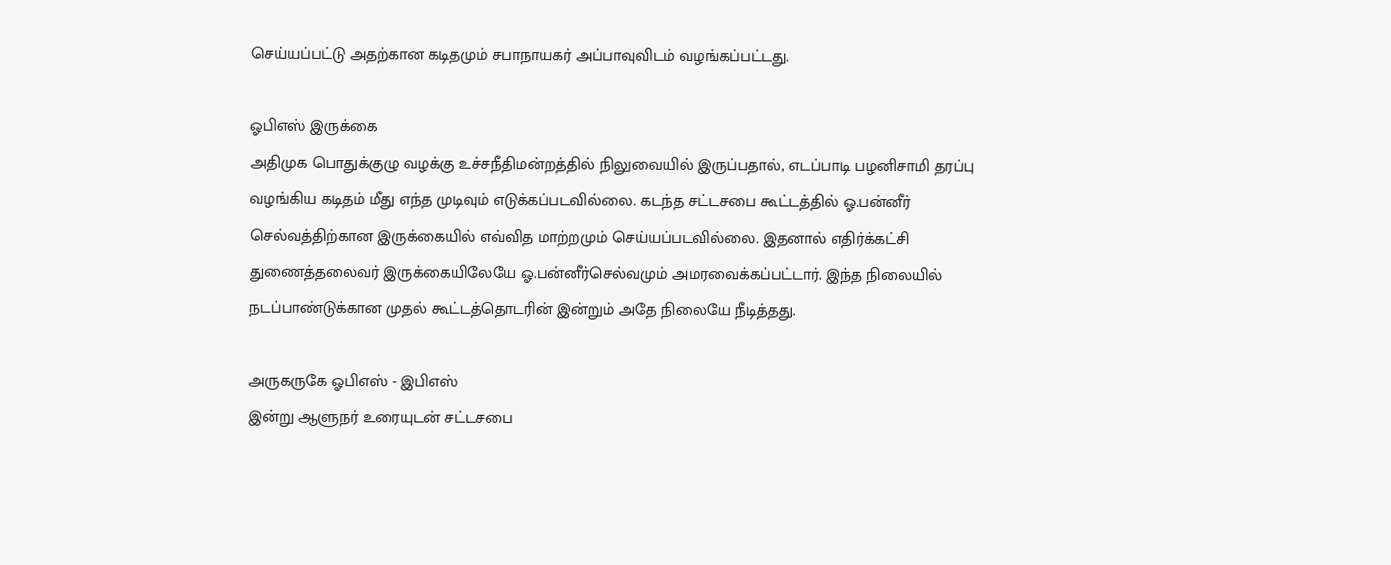செய்யப்பட்டு அதற்கான கடிதமும் சபாநாயகர் அப்பாவுவிடம் வழங்கப்பட்டது.

ஓபிஎஸ் இருக்கை
அதிமுக பொதுக்குழு வழக்கு உச்சநீதிமன்றத்தில் நிலுவையில் இருப்பதால், எடப்பாடி பழனிசாமி தரப்பு வழங்கிய கடிதம் மீது எந்த முடிவும் எடுக்கப்படவில்லை. கடந்த சட்டசபை கூட்டத்தில் ஓ.பன்னீர் செல்வத்திற்கான இருக்கையில் எவ்வித மாற்றமும் செய்யப்படவில்லை. இதனால் எதிர்க்கட்சி துணைத்தலைவர் இருக்கையிலேயே ஓ.பன்னீர்செல்வமும் அமரவைக்கப்பட்டார். இந்த நிலையில் நடப்பாண்டுக்கான முதல் கூட்டத்தொடரின் இன்றும் அதே நிலையே நீடித்தது.

அருகருகே ஓபிஎஸ் - இபிஎஸ்
இன்று ஆளுநர் உரையுடன் சட்டசபை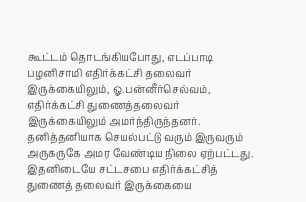கூட்டம் தொடங்கியபோது, எடப்பாடி பழனிசாமி எதிர்க்கட்சி தலைவர் இருக்கையிலும், ஓ.பன்னீர்செல்வம், எதிர்க்கட்சி துணைத்தலைவர் இருக்கையிலும் அமர்ந்திருந்தனர். தனித்தனியாக செயல்பட்டு வரும் இருவரும் அருகருகே அமர வேண்டிய நிலை ஏற்பட்டது. இதனிடையே சட்டசபை எதிர்க்கட்சித் துணைத் தலைவர் இருக்கையை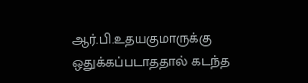ஆர்.பி.உதயகுமாருக்கு ஒதுக்கப்படாததால் கடந்த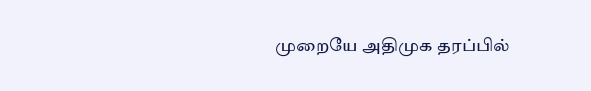முறையே அதிமுக தரப்பில்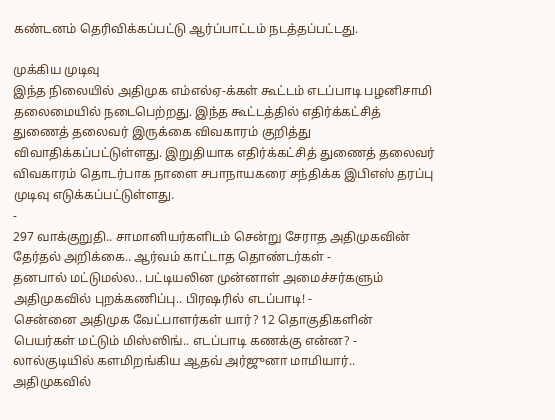கண்டனம் தெரிவிக்கப்பட்டு ஆர்ப்பாட்டம் நடத்தப்பட்டது.

முக்கிய முடிவு
இந்த நிலையில் அதிமுக எம்எல்ஏ-க்கள் கூட்டம் எடப்பாடி பழனிசாமி தலைமையில் நடைபெற்றது. இந்த கூட்டத்தில் எதிர்க்கட்சித் துணைத் தலைவர் இருக்கை விவகாரம் குறித்து விவாதிக்கப்பட்டுள்ளது. இறுதியாக எதிர்க்கட்சித் துணைத் தலைவர் விவகாரம் தொடர்பாக நாளை சபாநாயகரை சந்திக்க இபிஎஸ் தரப்பு முடிவு எடுக்கப்பட்டுள்ளது.
-
297 வாக்குறுதி.. சாமானியர்களிடம் சென்று சேராத அதிமுகவின் தேர்தல் அறிக்கை.. ஆர்வம் காட்டாத தொண்டர்கள் -
தனபால் மட்டுமல்ல.. பட்டியலின முன்னாள் அமைச்சர்களும் அதிமுகவில் புறக்கணிப்பு.. பிரஷரில் எடப்பாடி! -
சென்னை அதிமுக வேட்பாளர்கள் யார்? 12 தொகுதிகளின் பெயர்கள் மட்டும் மிஸ்ஸிங்.. எடப்பாடி கணக்கு என்ன? -
லால்குடியில் களமிறங்கிய ஆதவ் அர்ஜுனா மாமியார்.. அதிமுகவில்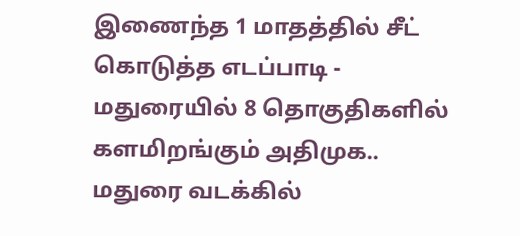இணைந்த 1 மாதத்தில் சீட் கொடுத்த எடப்பாடி -
மதுரையில் 8 தொகுதிகளில் களமிறங்கும் அதிமுக.. மதுரை வடக்கில்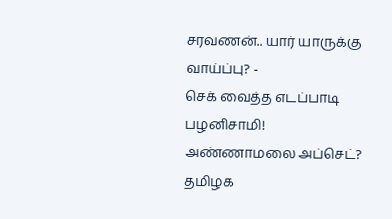சரவணன்.. யார் யாருக்கு வாய்ப்பு? -
செக் வைத்த எடப்பாடி பழனிசாமி! அண்ணாமலை அப்செட்? தமிழக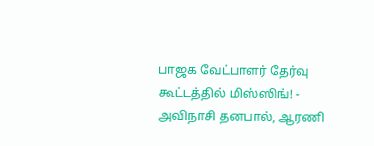பாஜக வேட்பாளர் தேர்வு கூட்டத்தில் மிஸ்ஸிங்! -
அவிநாசி தனபால், ஆரணி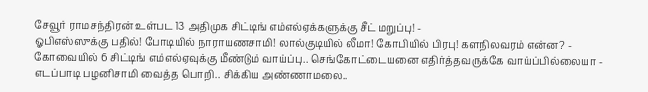சேவூர் ராமசந்திரன் உள்பட 13 அதிமுக சிட்டிங் எம்எல்ஏக்களுக்கு சீட் மறுப்பு! -
ஓபிஎஸ்ஸுக்கு பதில்! போடியில் நாராயணசாமி! லால்குடியில் லீமா! கோபியில் பிரபு! களநிலவரம் என்ன? -
கோவையில் 6 சிட்டிங் எம்எல்ஏவுக்கு மீண்டும் வாய்ப்பு.. செங்கோட்டையனை எதிர்த்தவருக்கே வாய்ப்பில்லையா -
எடப்பாடி பழனிசாமி வைத்த பொறி.. சிக்கிய அண்ணாமலை..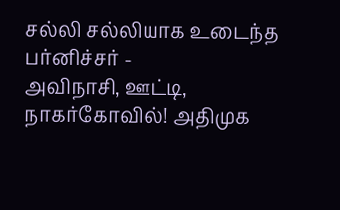சல்லி சல்லியாக உடைந்த பர்னிச்சர் -
அவிநாசி, ஊட்டி, நாகர்கோவில்! அதிமுக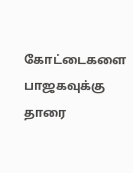கோட்டைகளை பாஜகவுக்கு தாரை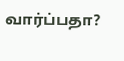வார்ப்பதா?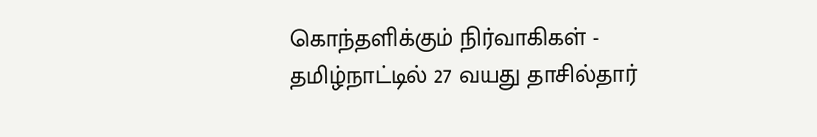கொந்தளிக்கும் நிர்வாகிகள் -
தமிழ்நாட்டில் 27 வயது தாசில்தார்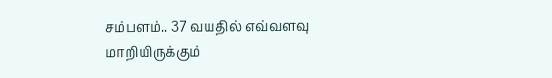சம்பளம்.. 37 வயதில் எவ்வளவு மாறியிருக்கும்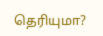தெரியுமா?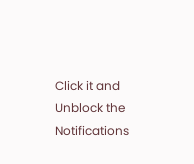Click it and Unblock the Notifications